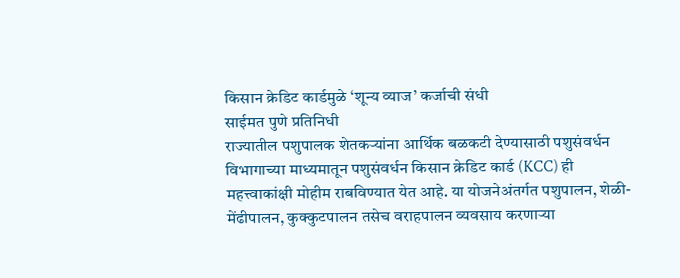किसान क्रेडिट कार्डमुळे ‘शून्य व्याज’ कर्जाची संधी
साईमत पुणे प्रतिनिधी
राज्यातील पशुपालक शेतकऱ्यांना आर्थिक बळकटी देण्यासाठी पशुसंवर्धन विभागाच्या माध्यमातून पशुसंवर्धन किसान क्रेडिट कार्ड (KCC) ही महत्त्वाकांक्षी मोहीम राबविण्यात येत आहे. या योजनेअंतर्गत पशुपालन, शेळी-मेंढीपालन, कुक्कुटपालन तसेच वराहपालन व्यवसाय करणाऱ्या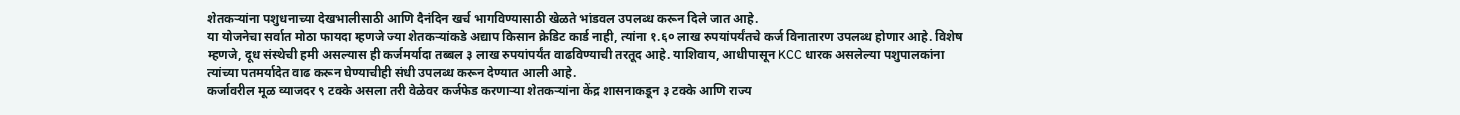शेतकऱ्यांना पशुधनाच्या देखभालीसाठी आणि दैनंदिन खर्च भागविण्यासाठी खेळते भांडवल उपलब्ध करून दिले जात आहे.
या योजनेचा सर्वात मोठा फायदा म्हणजे ज्या शेतकऱ्यांकडे अद्याप किसान क्रेडिट कार्ड नाही, त्यांना १.६० लाख रुपयांपर्यंतचे कर्ज विनातारण उपलब्ध होणार आहे. विशेष म्हणजे, दूध संस्थेची हमी असल्यास ही कर्जमर्यादा तब्बल ३ लाख रुपयांपर्यंत वाढविण्याची तरतूद आहे. याशिवाय, आधीपासून KCC धारक असलेल्या पशुपालकांना त्यांच्या पतमर्यादेत वाढ करून घेण्याचीही संधी उपलब्ध करून देण्यात आली आहे.
कर्जावरील मूळ व्याजदर ९ टक्के असला तरी वेळेवर कर्जफेड करणाऱ्या शेतकऱ्यांना केंद्र शासनाकडून ३ टक्के आणि राज्य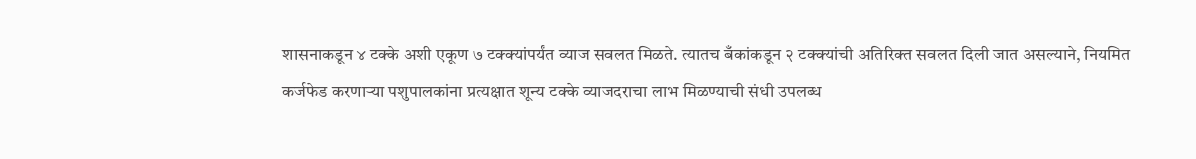शासनाकडून ४ टक्के अशी एकूण ७ टक्क्यांपर्यंत व्याज सवलत मिळते. त्यातच बँकांकडून २ टक्क्यांची अतिरिक्त सवलत दिली जात असल्याने, नियमित कर्जफेड करणाऱ्या पशुपालकांना प्रत्यक्षात शून्य टक्के व्याजदराचा लाभ मिळण्याची संधी उपलब्ध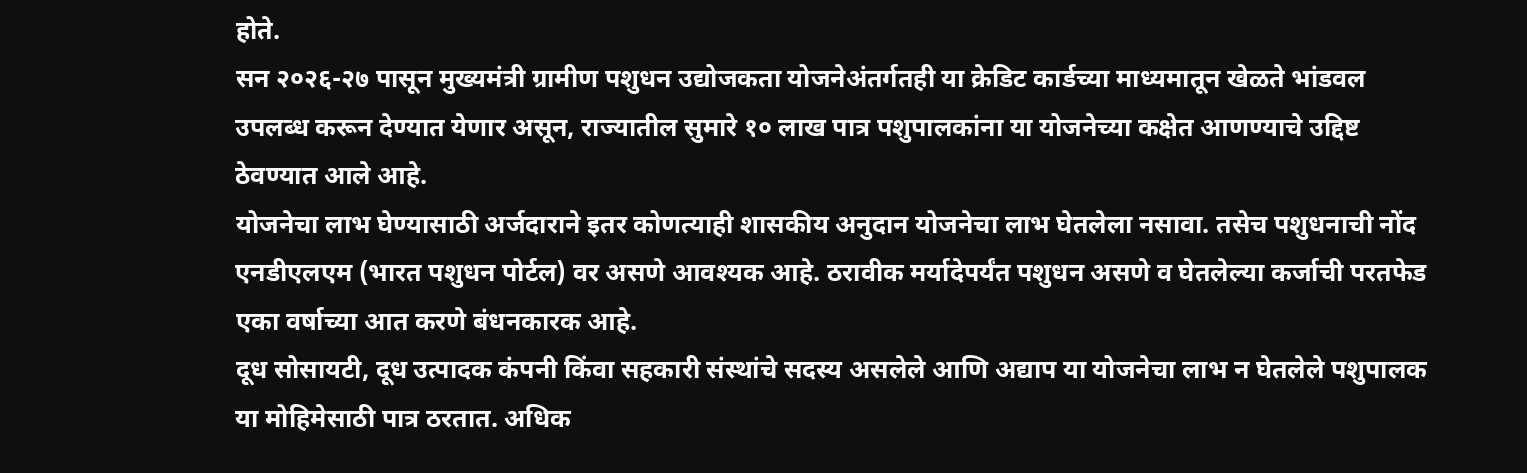होते.
सन २०२६-२७ पासून मुख्यमंत्री ग्रामीण पशुधन उद्योजकता योजनेअंतर्गतही या क्रेडिट कार्डच्या माध्यमातून खेळते भांडवल उपलब्ध करून देण्यात येणार असून, राज्यातील सुमारे १० लाख पात्र पशुपालकांना या योजनेच्या कक्षेत आणण्याचे उद्दिष्ट ठेवण्यात आले आहे.
योजनेचा लाभ घेण्यासाठी अर्जदाराने इतर कोणत्याही शासकीय अनुदान योजनेचा लाभ घेतलेला नसावा. तसेच पशुधनाची नोंद एनडीएलएम (भारत पशुधन पोर्टल) वर असणे आवश्यक आहे. ठरावीक मर्यादेपर्यंत पशुधन असणे व घेतलेल्या कर्जाची परतफेड एका वर्षाच्या आत करणे बंधनकारक आहे.
दूध सोसायटी, दूध उत्पादक कंपनी किंवा सहकारी संस्थांचे सदस्य असलेले आणि अद्याप या योजनेचा लाभ न घेतलेले पशुपालक या मोहिमेसाठी पात्र ठरतात. अधिक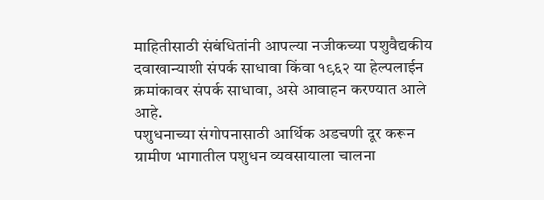माहितीसाठी संबंधितांनी आपल्या नजीकच्या पशुवैद्यकीय दवाखान्याशी संपर्क साधावा किंवा १९६२ या हेल्पलाईन क्रमांकावर संपर्क साधावा, असे आवाहन करण्यात आले आहे.
पशुधनाच्या संगोपनासाठी आर्थिक अडचणी दूर करून ग्रामीण भागातील पशुधन व्यवसायाला चालना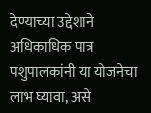देण्याच्या उद्देशाने अधिकाधिक पात्र पशुपालकांनी या योजनेचा लाभ घ्यावा, असे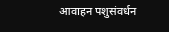आवाहन पशुसंवर्धन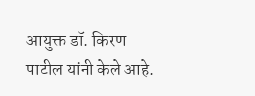आयुक्त डॉ. किरण पाटील यांनी केले आहे.